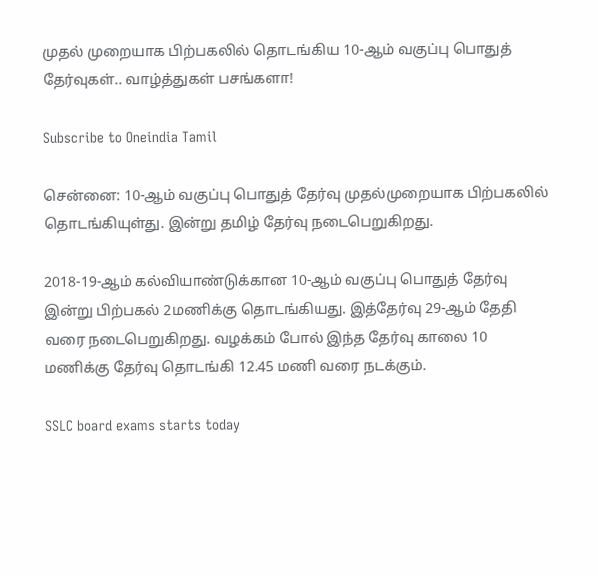முதல் முறையாக பிற்பகலில் தொடங்கிய 10-ஆம் வகுப்பு பொதுத் தேர்வுகள்.. வாழ்த்துகள் பசங்களா!

Subscribe to Oneindia Tamil

சென்னை: 10-ஆம் வகுப்பு பொதுத் தேர்வு முதல்முறையாக பிற்பகலில் தொடங்கியுள்து. இன்று தமிழ் தேர்வு நடைபெறுகிறது.

2018-19-ஆம் கல்வியாண்டுக்கான 10-ஆம் வகுப்பு பொதுத் தேர்வு இன்று பிற்பகல் 2மணிக்கு தொடங்கியது. இத்தேர்வு 29-ஆம் தேதி வரை நடைபெறுகிறது. வழக்கம் போல் இந்த தேர்வு காலை 10 மணிக்கு தேர்வு தொடங்கி 12.45 மணி வரை நடக்கும்.

SSLC board exams starts today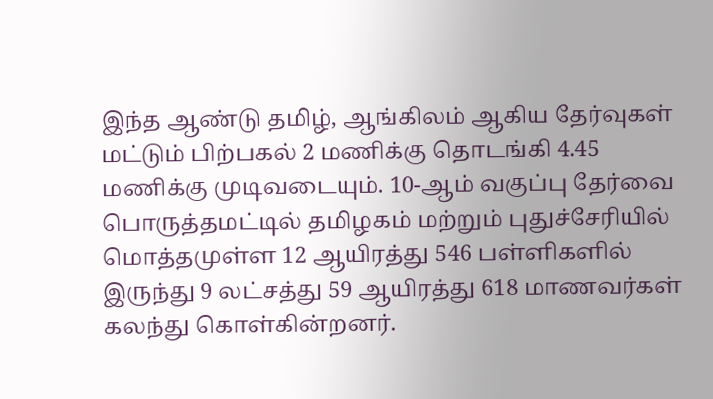இந்த ஆண்டு தமிழ், ஆங்கிலம் ஆகிய தேர்வுகள் மட்டும் பிற்பகல் 2 மணிக்கு தொடங்கி 4.45 மணிக்கு முடிவடையும். 10-ஆம் வகுப்பு தேர்வை பொருத்தமட்டில் தமிழகம் மற்றும் புதுச்சேரியில் மொத்தமுள்ள 12 ஆயிரத்து 546 பள்ளிகளில் இருந்து 9 லட்சத்து 59 ஆயிரத்து 618 மாணவர்கள் கலந்து கொள்கின்றனர்.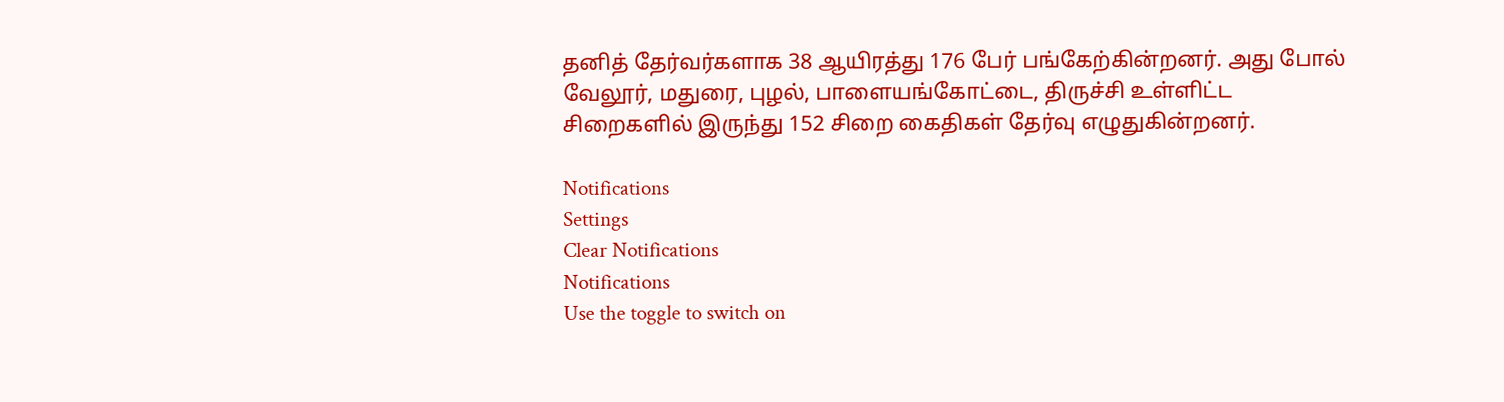தனித் தேர்வர்களாக 38 ஆயிரத்து 176 பேர் பங்கேற்கின்றனர். அது போல் வேலூர், மதுரை, புழல், பாளையங்கோட்டை, திருச்சி உள்ளிட்ட சிறைகளில் இருந்து 152 சிறை கைதிகள் தேர்வு எழுதுகின்றனர்.

Notifications
Settings
Clear Notifications
Notifications
Use the toggle to switch on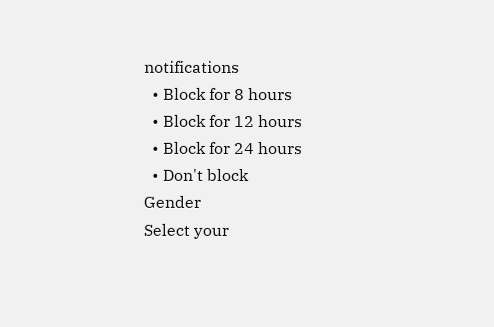notifications
  • Block for 8 hours
  • Block for 12 hours
  • Block for 24 hours
  • Don't block
Gender
Select your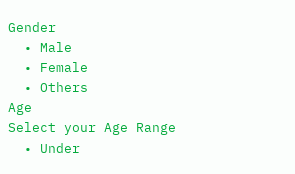Gender
  • Male
  • Female
  • Others
Age
Select your Age Range
  • Under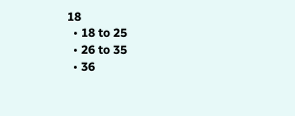18
  • 18 to 25
  • 26 to 35
  • 36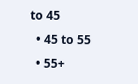to 45
  • 45 to 55
  • 55+